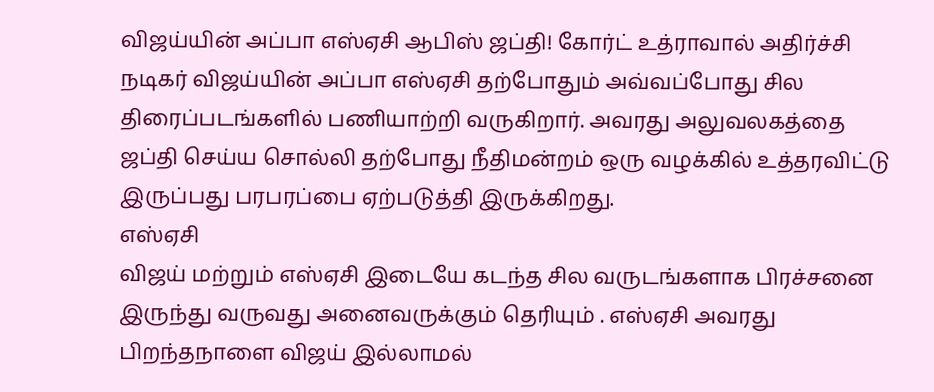விஜய்யின் அப்பா எஸ்ஏசி ஆபிஸ் ஜப்தி! கோர்ட் உத்ராவால் அதிர்ச்சி
நடிகர் விஜய்யின் அப்பா எஸ்ஏசி தற்போதும் அவ்வப்போது சில திரைப்படங்களில் பணியாற்றி வருகிறார். அவரது அலுவலகத்தை ஜப்தி செய்ய சொல்லி தற்போது நீதிமன்றம் ஒரு வழக்கில் உத்தரவிட்டு இருப்பது பரபரப்பை ஏற்படுத்தி இருக்கிறது.
எஸ்ஏசி
விஜய் மற்றும் எஸ்ஏசி இடையே கடந்த சில வருடங்களாக பிரச்சனை இருந்து வருவது அனைவருக்கும் தெரியும் . எஸ்ஏசி அவரது பிறந்தநாளை விஜய் இல்லாமல்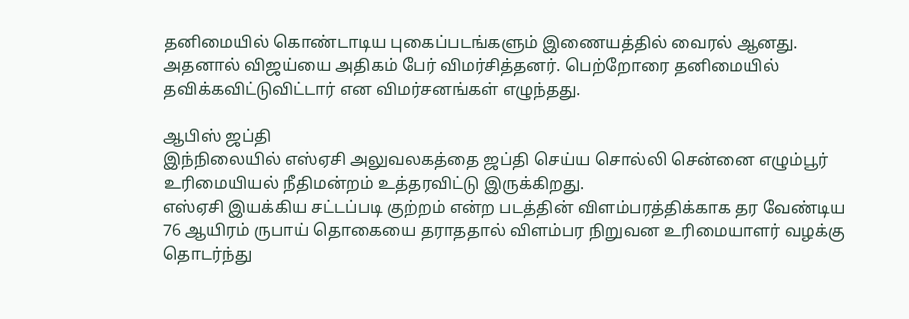தனிமையில் கொண்டாடிய புகைப்படங்களும் இணையத்தில் வைரல் ஆனது.
அதனால் விஜய்யை அதிகம் பேர் விமர்சித்தனர். பெற்றோரை தனிமையில் தவிக்கவிட்டுவிட்டார் என விமர்சனங்கள் எழுந்தது.

ஆபிஸ் ஜப்தி
இந்நிலையில் எஸ்ஏசி அலுவலகத்தை ஜப்தி செய்ய சொல்லி சென்னை எழும்பூர் உரிமையியல் நீதிமன்றம் உத்தரவிட்டு இருக்கிறது.
எஸ்ஏசி இயக்கிய சட்டப்படி குற்றம் என்ற படத்தின் விளம்பரத்திக்காக தர வேண்டிய 76 ஆயிரம் ருபாய் தொகையை தராததால் விளம்பர நிறுவன உரிமையாளர் வழக்கு தொடர்ந்து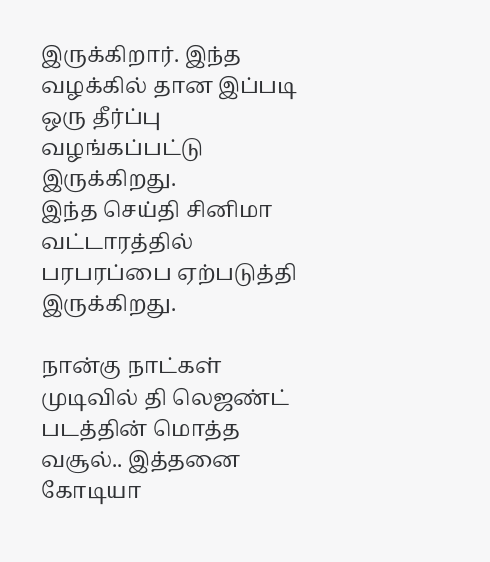இருக்கிறார். இந்த வழக்கில் தான இப்படி ஒரு தீர்ப்பு வழங்கப்பட்டு இருக்கிறது.
இந்த செய்தி சினிமா வட்டாரத்தில் பரபரப்பை ஏற்படுத்தி இருக்கிறது.

நான்கு நாட்கள் முடிவில் தி லெஜண்ட் படத்தின் மொத்த வசூல்.. இத்தனை கோடியா